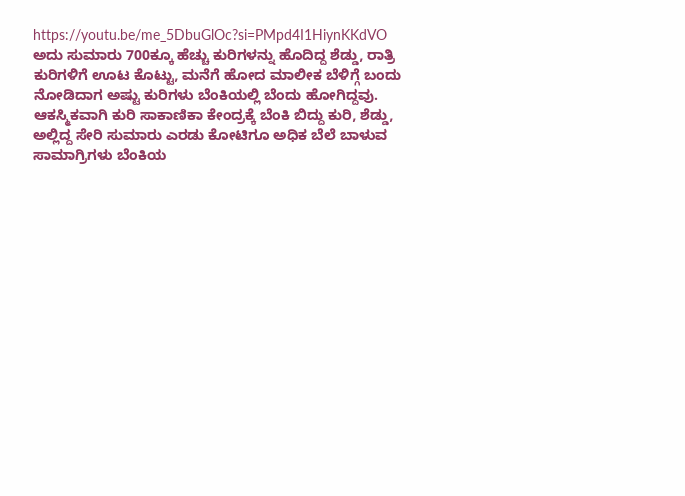https://youtu.be/me_5DbuGlOc?si=PMpd4I1HiynKKdVO
ಅದು ಸುಮಾರು 700ಕ್ಕೂ ಹೆಚ್ಚು ಕುರಿಗಳನ್ನು ಹೊದಿದ್ದ ಶೆಡ್ಡು, ರಾತ್ರಿ ಕುರಿಗಳಿಗೆ ಊಟ ಕೊಟ್ಟು, ಮನೆಗೆ ಹೋದ ಮಾಲೀಕ ಬೆಳಿಗ್ಗೆ ಬಂದು ನೋಡಿದಾಗ ಅಷ್ಟು ಕುರಿಗಳು ಬೆಂಕಿಯಲ್ಲಿ ಬೆಂದು ಹೋಗಿದ್ದವು. ಆಕಸ್ಮಿಕವಾಗಿ ಕುರಿ ಸಾಕಾಣಿಕಾ ಕೇಂದ್ರಕ್ಕೆ ಬೆಂಕಿ ಬಿದ್ದು ಕುರಿ, ಶೆಡ್ಡು, ಅಲ್ಲಿದ್ದ ಸೇರಿ ಸುಮಾರು ಎರಡು ಕೋಟಿಗೂ ಅಧಿಕ ಬೆಲೆ ಬಾಳುವ ಸಾಮಾಗ್ರಿಗಳು ಬೆಂಕಿಯ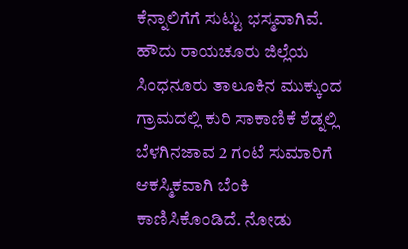ಕೆನ್ನಾಲಿಗೆಗೆ ಸುಟ್ಟು ಭಸ್ಮವಾಗಿವೆ.
ಹೌದು ರಾಯಚೂರು ಜಿಲ್ಲೆಯ ಸಿಂಧನೂರು ತಾಲೂಕಿನ ಮುಕ್ಕುಂದ ಗ್ರಾಮದಲ್ಲಿ ಕುರಿ ಸಾಕಾಣಿಕೆ ಶೆಡ್ನಲ್ಲಿ ಬೆಳಗಿನಜಾವ 2 ಗಂಟೆ ಸುಮಾರಿಗೆ ಆಕಸ್ಮಿಕವಾಗಿ ಬೆಂಕಿ ಕಾಣಿಸಿಕೊಂಡಿದೆ. ನೋಡು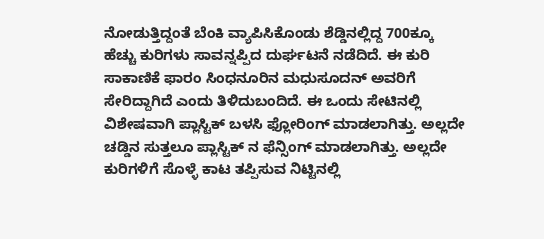ನೋಡುತ್ತಿದ್ದಂತೆ ಬೆಂಕಿ ವ್ಯಾಪಿಸಿಕೊಂಡು ಶೆಡ್ಡಿನಲ್ಲಿದ್ದ 700ಕ್ಕೂ ಹೆಚ್ಚು ಕುರಿಗಳು ಸಾವನ್ನಪ್ಪಿದ ದುರ್ಘಟನೆ ನಡೆದಿದೆ. ಈ ಕುರಿ ಸಾಕಾಣಿಕೆ ಫಾರಂ ಸಿಂಧನೂರಿನ ಮಧುಸೂದನ್ ಅವರಿಗೆ ಸೇರಿದ್ದಾಗಿದೆ ಎಂದು ತಿಳಿದುಬಂದಿದೆ. ಈ ಒಂದು ಸೇಟಿನಲ್ಲಿ ವಿಶೇಷವಾಗಿ ಪ್ಲಾಸ್ಟಿಕ್ ಬಳಸಿ ಫ್ಲೋರಿಂಗ್ ಮಾಡಲಾಗಿತ್ತು. ಅಲ್ಲದೇ ಚಡ್ಡಿನ ಸುತ್ತಲೂ ಪ್ಲಾಸ್ಟಿಕ್ ನ ಫೆನ್ಸಿಂಗ್ ಮಾಡಲಾಗಿತ್ತು. ಅಲ್ಲದೇ ಕುರಿಗಳಿಗೆ ಸೊಳ್ಳೆ ಕಾಟ ತಪ್ಪಿಸುವ ನಿಟ್ಟಿನಲ್ಲಿ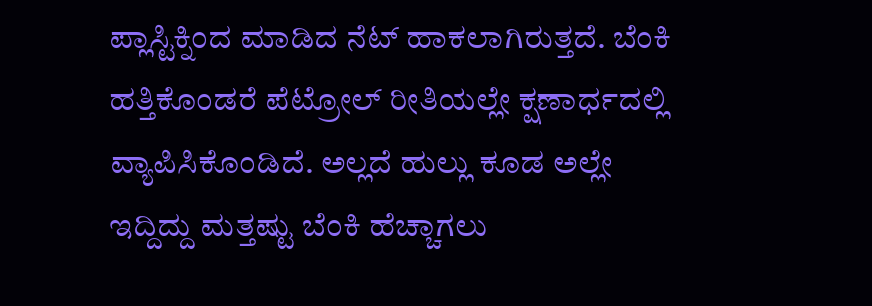ಪ್ಲಾಸ್ಟಿಕ್ನಿಂದ ಮಾಡಿದ ನೆಟ್ ಹಾಕಲಾಗಿರುತ್ತದೆ. ಬೆಂಕಿ ಹತ್ತಿಕೊಂಡರೆ ಪೆಟ್ರೋಲ್ ರೀತಿಯಲ್ಲೇ ಕ್ಷಣಾರ್ಧದಲ್ಲಿ ವ್ಯಾಪಿಸಿಕೊಂಡಿದೆ. ಅಲ್ಲದೆ ಹುಲ್ಲು ಕೂಡ ಅಲ್ಲೇ ಇದ್ದಿದ್ದು ಮತ್ತಷ್ಟು ಬೆಂಕಿ ಹೆಚ್ಚಾಗಲು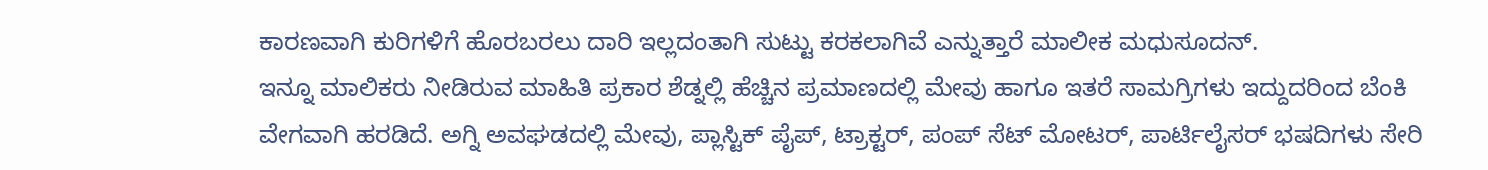ಕಾರಣವಾಗಿ ಕುರಿಗಳಿಗೆ ಹೊರಬರಲು ದಾರಿ ಇಲ್ಲದಂತಾಗಿ ಸುಟ್ಟು ಕರಕಲಾಗಿವೆ ಎನ್ನುತ್ತಾರೆ ಮಾಲೀಕ ಮಧುಸೂದನ್.
ಇನ್ನೂ ಮಾಲಿಕರು ನೀಡಿರುವ ಮಾಹಿತಿ ಪ್ರಕಾರ ಶೆಡ್ನಲ್ಲಿ ಹೆಚ್ಚಿನ ಪ್ರಮಾಣದಲ್ಲಿ ಮೇವು ಹಾಗೂ ಇತರೆ ಸಾಮಗ್ರಿಗಳು ಇದ್ದುದರಿಂದ ಬೆಂಕಿ ವೇಗವಾಗಿ ಹರಡಿದೆ. ಅಗ್ನಿ ಅವಘಡದಲ್ಲಿ ಮೇವು, ಪ್ಲಾಸ್ಟಿಕ್ ಪೈಪ್, ಟ್ರಾಕ್ಟರ್, ಪಂಪ್ ಸೆಟ್ ಮೋಟರ್, ಪಾರ್ಟಿಲೈಸರ್ ಭಷದಿಗಳು ಸೇರಿ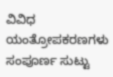ವಿವಿಧ ಯಂತ್ರೋಪಕರಣಗಳು ಸಂಪೂರ್ಣ ಸುಟ್ಟು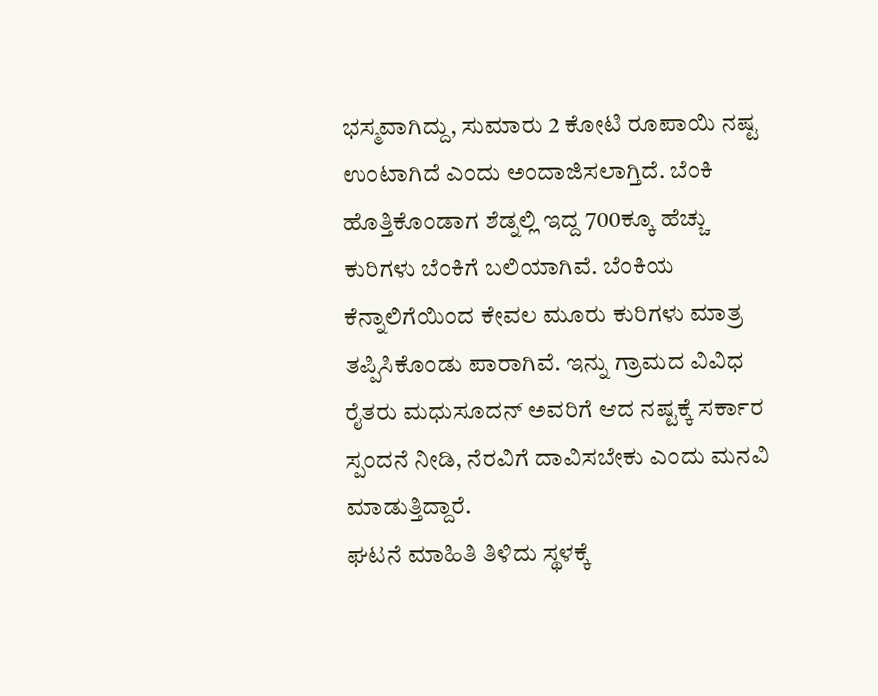ಭಸ್ಮವಾಗಿದ್ದು, ಸುಮಾರು 2 ಕೋಟಿ ರೂಪಾಯಿ ನಷ್ಟ ಉಂಟಾಗಿದೆ ಎಂದು ಅಂದಾಜಿಸಲಾಗ್ತಿದೆ. ಬೆಂಕಿ ಹೊತ್ತಿಕೊಂಡಾಗ ಶೆಡ್ನಲ್ಲಿ ಇದ್ದ 700ಕ್ಕೂ ಹೆಚ್ಚು ಕುರಿಗಳು ಬೆಂಕಿಗೆ ಬಲಿಯಾಗಿವೆ. ಬೆಂಕಿಯ ಕೆನ್ನಾಲಿಗೆಯಿಂದ ಕೇವಲ ಮೂರು ಕುರಿಗಳು ಮಾತ್ರ ತಪ್ಪಿಸಿಕೊಂಡು ಪಾರಾಗಿವೆ. ಇನ್ನು ಗ್ರಾಮದ ವಿವಿಧ ರೈತರು ಮಧುಸೂದನ್ ಅವರಿಗೆ ಆದ ನಷ್ಟಕ್ಕೆ ಸರ್ಕಾರ ಸ್ಪಂದನೆ ನೀಡಿ, ನೆರವಿಗೆ ದಾವಿಸಬೇಕು ಎಂದು ಮನವಿ ಮಾಡುತ್ತಿದ್ದಾರೆ.
ಘಟನೆ ಮಾಹಿತಿ ತಿಳಿದು ಸ್ಥಳಕ್ಕೆ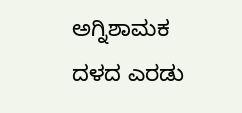ಅಗ್ನಿಶಾಮಕ ದಳದ ಎರಡು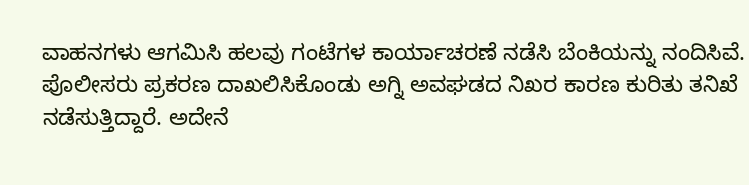ವಾಹನಗಳು ಆಗಮಿಸಿ ಹಲವು ಗಂಟೆಗಳ ಕಾರ್ಯಾಚರಣೆ ನಡೆಸಿ ಬೆಂಕಿಯನ್ನು ನಂದಿಸಿವೆ. ಪೊಲೀಸರು ಪ್ರಕರಣ ದಾಖಲಿಸಿಕೊಂಡು ಅಗ್ನಿ ಅವಘಡದ ನಿಖರ ಕಾರಣ ಕುರಿತು ತನಿಖೆ ನಡೆಸುತ್ತಿದ್ದಾರೆ. ಅದೇನೆ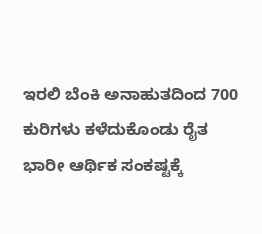ಇರಲಿ ಬೆಂಕಿ ಅನಾಹುತದಿಂದ 700 ಕುರಿಗಳು ಕಳೆದುಕೊಂಡು ರೈತ ಭಾರೀ ಆರ್ಥಿಕ ಸಂಕಷ್ಟಕ್ಕೆ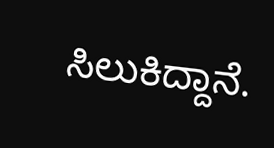ಸಿಲುಕಿದ್ದಾನೆ.